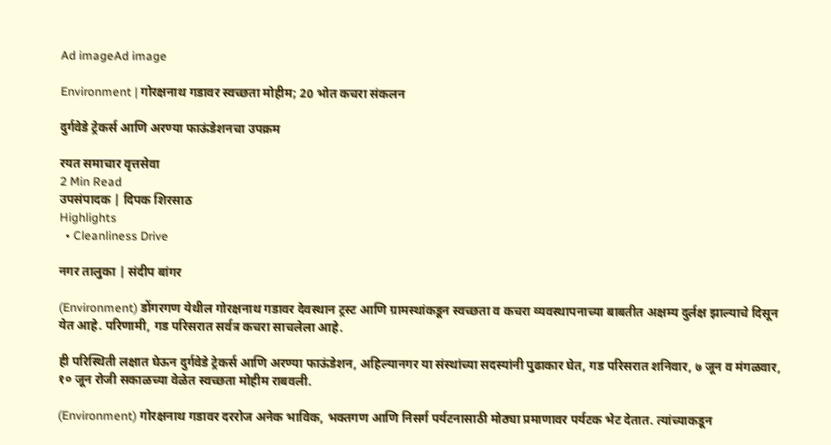Ad imageAd image

Environment | गोरक्षनाथ गडावर स्वच्छता मोहीम; 20 भोत कचरा संकलन

दुर्गवेडे ट्रेकर्स आणि अरण्या फाऊंडेशनचा उपक्रम

रयत समाचार वृत्तसेवा
2 Min Read
उपसंपादक | दिपक शिरसाठ
Highlights
  • Cleanliness Drive

नगर तालुका | संदीप बांगर

(Environment) डोंगरगण येथील गोरक्षनाथ गडावर देवस्थान ट्रस्ट आणि ग्रामस्थांकडून स्वच्छता व कचरा व्यवस्थापनाच्या बाबतीत अक्षम्य दुर्लक्ष झाल्याचे दिसून येत आहे. परिणामी, गड परिसरात सर्वत्र कचरा साचलेला आहे.

ही परिस्थिती लक्षात घेऊन दुर्गवेडे ट्रेकर्स आणि अरण्या फाऊंडेशन, अहिल्यानगर या संस्थांच्या सदस्यांनी पुढाकार घेत, गड परिसरात शनिवार, ७ जून व मंगळवार, १० जून रोजी सकाळच्या वेळेत स्वच्छता मोहीम राबवली.

(Environment) गोरक्षनाथ गडावर दररोज अनेक भाविक, भक्तगण आणि निसर्ग पर्यटनासाठी मोठ्या प्रमाणावर पर्यटक भेट देतात. त्यांच्याकडून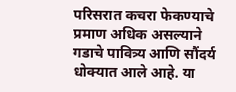परिसरात कचरा फेकण्याचे प्रमाण अधिक असल्याने गडाचे पावित्र्य आणि सौंदर्य धोक्यात आले आहे. या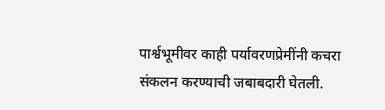पार्श्वभूमीवर काही पर्यावरणप्रेमींनी कचरा संकलन करण्याची जबाबदारी घेतली.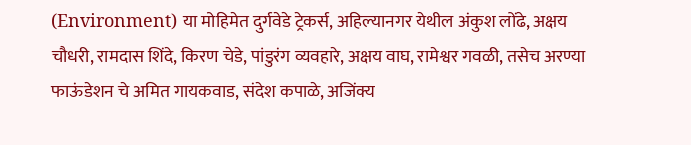(Environment) या मोहिमेत दुर्गवेडे ट्रेकर्स, अहिल्यानगर येथील अंकुश लोंढे, अक्षय चौधरी, रामदास शिंदे, किरण चेडे, पांडुरंग व्यवहारे, अक्षय वाघ, रामेश्वर गवळी, तसेच अरण्या फाऊंडेशन चे अमित गायकवाड, संदेश कपाळे, अजिंक्य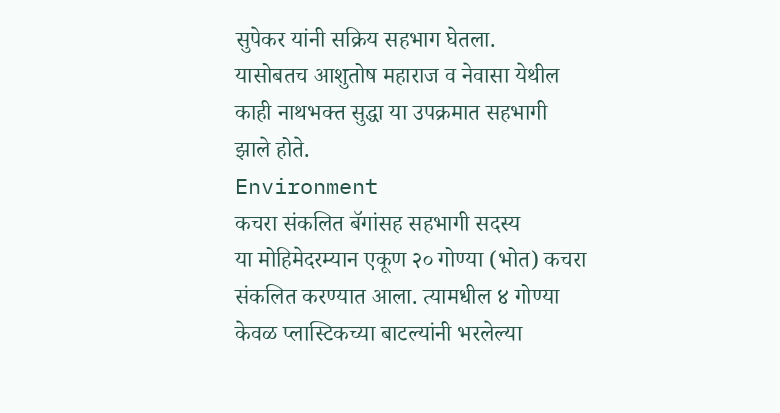सुपेकर यांनी सक्रिय सहभाग घेतला.
यासोबतच आशुतोष महाराज व नेवासा येथील काही नाथभक्त सुद्धा या उपक्रमात सहभागी झाले होते.
Environment
कचरा संकलित बॅगांसह सहभागी सदस्य
या मोहिमेदरम्यान एकूण २० गोण्या (भोत) कचरा संकलित करण्यात आला. त्यामधील ४ गोण्या केवळ प्लास्टिकच्या बाटल्यांनी भरलेल्या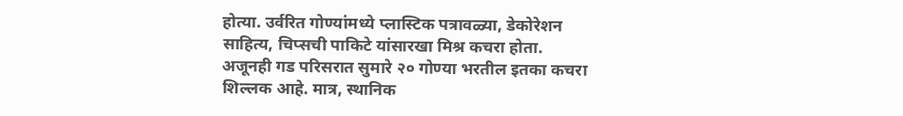होत्या. उर्वरित गोण्यांमध्ये प्लास्टिक पत्रावळ्या, डेकोरेशन साहित्य, चिप्सची पाकिटे यांसारखा मिश्र कचरा होता.
अजूनही गड परिसरात सुमारे २० गोण्या भरतील इतका कचरा शिल्लक आहे. मात्र, स्थानिक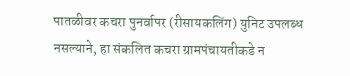पातळीवर कचरा पुनर्वापर (रीसायकलिंग) युनिट उपलब्ध नसल्याने, हा संकलित कचरा ग्रामपंचायतीकडे न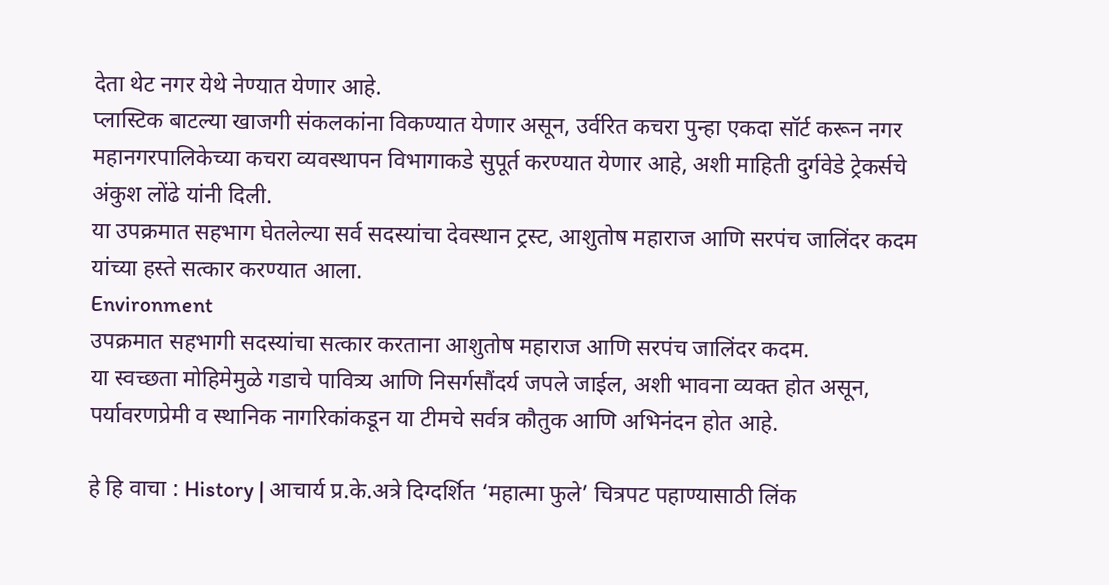देता थेट नगर येथे नेण्यात येणार आहे.
प्लास्टिक बाटल्या खाजगी संकलकांना विकण्यात येणार असून, उर्वरित कचरा पुन्हा एकदा सॉर्ट करून नगर महानगरपालिकेच्या कचरा व्यवस्थापन विभागाकडे सुपूर्त करण्यात येणार आहे, अशी माहिती दुर्गवेडे ट्रेकर्सचे अंकुश लोंढे यांनी दिली.
या उपक्रमात सहभाग घेतलेल्या सर्व सदस्यांचा देवस्थान ट्रस्ट, आशुतोष महाराज आणि सरपंच जालिंदर कदम यांच्या हस्ते सत्कार करण्यात आला.
Environment
उपक्रमात सहभागी सदस्यांचा सत्कार करताना आशुतोष महाराज आणि सरपंच जालिंदर कदम.
या स्वच्छता मोहिमेमुळे गडाचे पावित्र्य आणि निसर्गसौंदर्य जपले जाईल, अशी भावना व्यक्त होत असून, पर्यावरणप्रेमी व स्थानिक नागरिकांकडून या टीमचे सर्वत्र कौतुक आणि अभिनंदन होत आहे.

हे हि वाचा : History | आचार्य प्र.के.अत्रे दिग्दर्शित ‘महात्मा फुले’ चित्रपट पहाण्यासाठी लिंक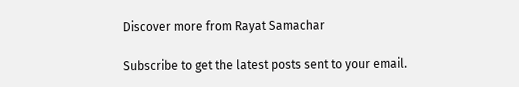Discover more from Rayat Samachar

Subscribe to get the latest posts sent to your email.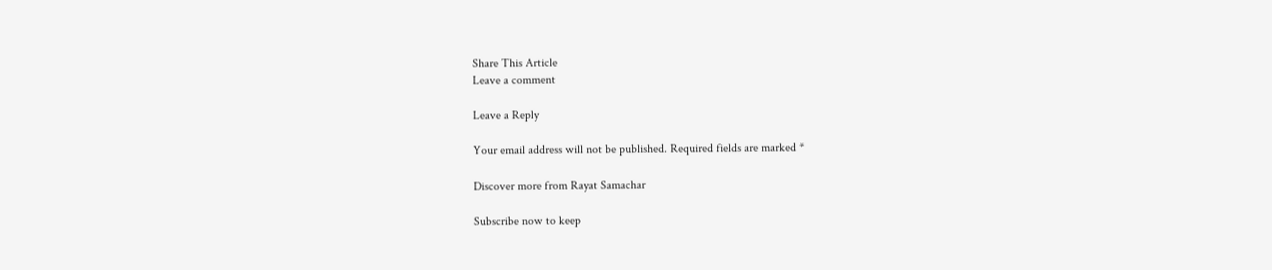Share This Article
Leave a comment

Leave a Reply

Your email address will not be published. Required fields are marked *

Discover more from Rayat Samachar

Subscribe now to keep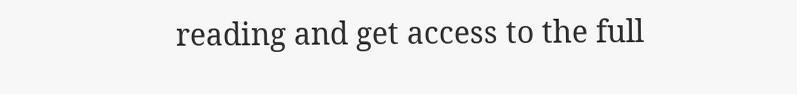reading and get access to the full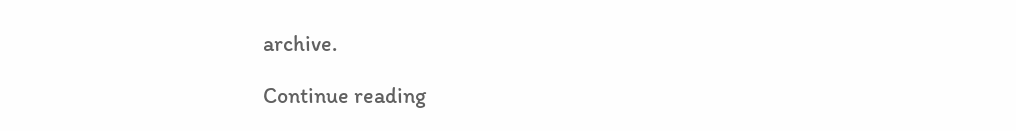archive.

Continue reading